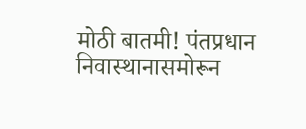मोठी बातमी! पंतप्रधान निवास्थानासमोरून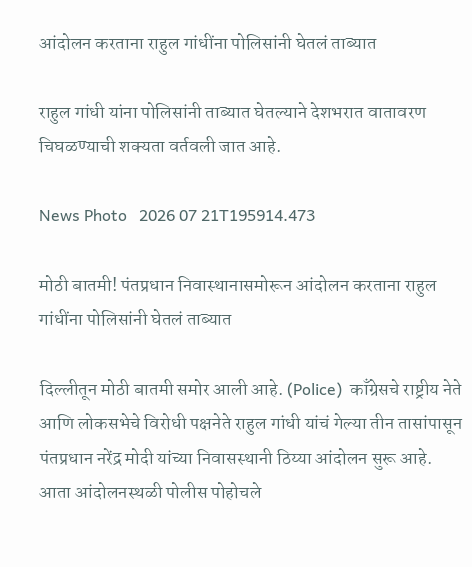आंदोलन करताना राहुल गांधींना पोलिसांनी घेतलं ताब्यात

राहुल गांधी यांना पोलिसांनी ताब्यात घेतल्याने देशभरात वातावरण चिघळण्याची शक्यता वर्तवली जात आहे.

News Photo   2026 07 21T195914.473

मोठी बातमी! पंतप्रधान निवास्थानासमोरून आंदोलन करताना राहुल गांधींना पोलिसांनी घेतलं ताब्यात

दिल्लीतून मोठी बातमी समोर आली आहे. (Police)  काँग्रेसचे राष्ट्रीय नेते आणि लोकसभेचे विरोधी पक्षनेते राहुल गांधी यांचं गेल्या तीन तासांपासून पंतप्रधान नरेंद्र मोदी यांच्या निवासस्थानी ठिय्या आंदोलन सुरू आहे. आता आंदोलनस्थळी पोलीस पोहोचले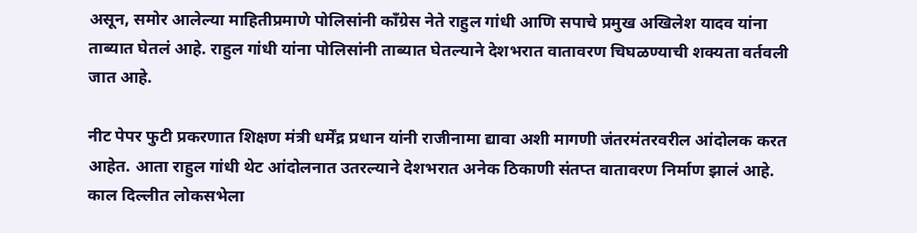असून, समोर आलेल्या माहितीप्रमाणे पोलिसांनी काँग्रेस नेते राहुल गांधी आणि सपाचे प्रमुख अखिलेश यादव यांना ताब्यात घेतलं आहे. राहुल गांधी यांना पोलिसांनी ताब्यात घेतल्याने देशभरात वातावरण चिघळण्याची शक्यता वर्तवली जात आहे.

नीट पेपर फुटी प्रकरणात शिक्षण मंत्री धर्मेंद्र प्रधान यांनी राजीनामा द्यावा अशी मागणी जंतरमंतरवरील आंदोलक करत आहेत. आता राहुल गांधी थेट आंदोलनात उतरल्याने देशभरात अनेक ठिकाणी संतप्त वातावरण निर्माण झालं आहे. काल दिल्लीत लोकसभेला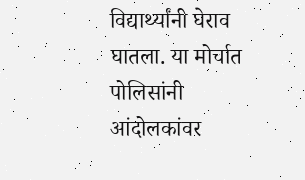विद्यार्थ्यांनी घेराव घातला. या मोर्चात पोलिसांनी आंदोलकांवर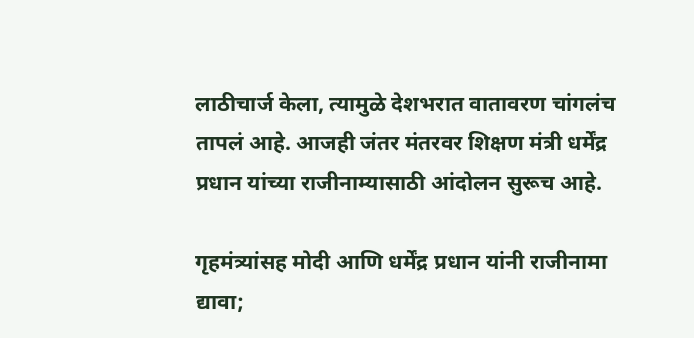लाठीचार्ज केला, त्यामुळे देशभरात वातावरण चांगलंच तापलं आहे. आजही जंतर मंतरवर शिक्षण मंत्री धर्मेंद्र प्रधान यांच्या राजीनाम्यासाठी आंदोलन सुरूच आहे.

गृहमंत्र्यांसह मोदी आणि धर्मेंद्र प्रधान यांनी राजीनामा द्यावा;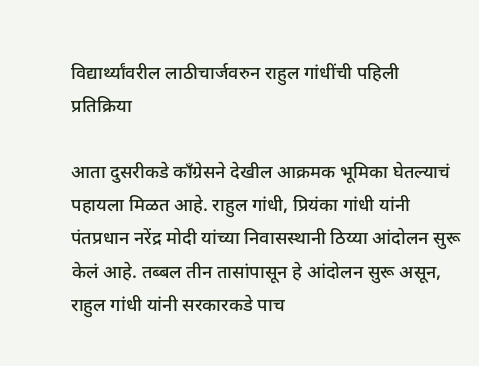विद्यार्थ्यांवरील लाठीचार्जवरुन राहुल गांधींची पहिली प्रतिक्रिया

आता दुसरीकडे काँग्रेसने देखील आक्रमक भूमिका घेतल्याचं पहायला मिळत आहे. राहुल गांधी, प्रियंका गांधी यांनी पंतप्रधान नरेंद्र मोदी यांच्या निवासस्थानी ठिय्या आंदोलन सुरू केलं आहे. तब्बल तीन तासांपासून हे आंदोलन सुरू असून, राहुल गांधी यांनी सरकारकडे पाच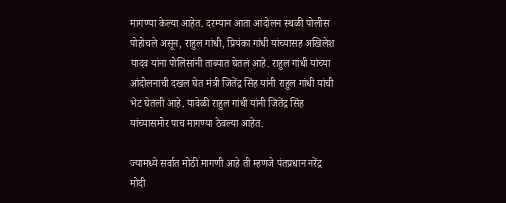मागण्या केल्या आहेत. दरम्यान आता आंदोलन स्थळी पोलीस पोहोचले असून, राहुल गांधी, प्रियंका गांधी यांच्यासह अखिलेश यादव यांना पोलिसांनी ताब्यात घेतलं आहे. राहुल गांधी यांच्या आंदोलनाची दखल घेत मंत्री जितेंद्र सिंह यांनी राहुल गांधी यांची भेट घेतली आहे. यावेळी राहुल गांधी यांनी जितेंद्र सिंह यांच्यासमोर पाच मागण्या ठेवल्या आहेत.

ज्यामध्ये सर्वात मोठी मागणी आहे ती म्हणजे पंतप्रधान नरेंद्र मोदी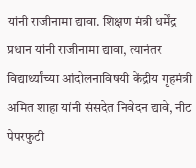यांनी राजीनामा द्यावा. शिक्षण मंत्री धर्मेंद्र प्रधान यांनी राजीनामा द्यावा, त्यानंतर विद्यार्थ्यांच्या आंदोलनाविषयी केंद्रीय गृहमंत्री अमित शाहा यांनी संसदेत निवेदन द्यावे, नीट पेपरफुटी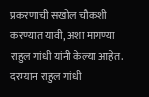प्रकरणाची सखोल चौकशी करण्यात यावी, अशा मागण्या राहुल गांधी यांनी केल्या आहेत. दरम्यान राहुल गांधी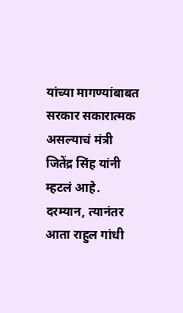यांच्या मागण्यांबाबत सरकार सकारात्मक असल्याचं मंत्री जितेंद्र सिंह यांनी म्हटलं आहे. दरम्यान, त्यानंतर आता राहुल गांधी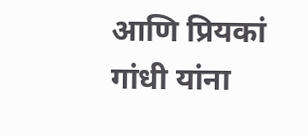आणि प्रियकां गांधी यांना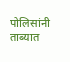पोलिसांनी ताब्यात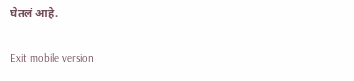घेतलं आहे.

Exit mobile version